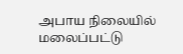அபாய நிலையில் மலைப்பட்டு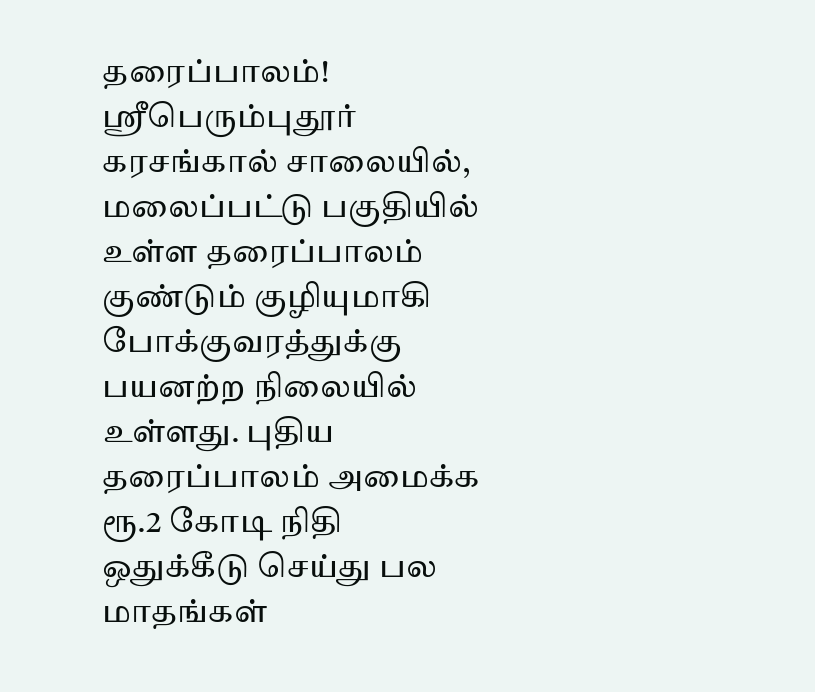தரைப்பாலம்!
ஸ்ரீபெரும்புதூர் கரசங்கால் சாலையில், மலைப்பட்டு பகுதியில் உள்ள தரைப்பாலம் குண்டும் குழியுமாகி போக்குவரத்துக்கு பயனற்ற நிலையில் உள்ளது. புதிய தரைப்பாலம் அமைக்க ரூ.2 கோடி நிதி ஒதுக்கீடு செய்து பல மாதங்கள்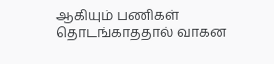ஆகியும் பணிகள் தொடங்காததால் வாகன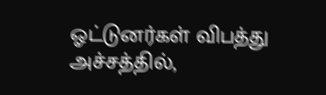ஓட்டுனர்கள் விபத்து அச்சத்தில்,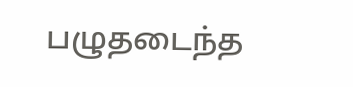பழுதடைந்த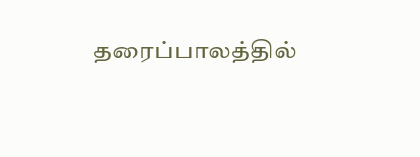தரைப்பாலத்தில்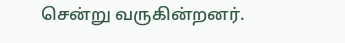சென்று வருகின்றனர்.